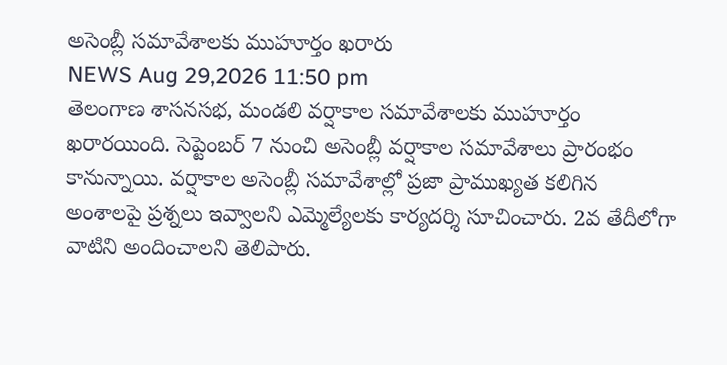అసెంబ్లీ సమావేశాలకు ముహూర్తం ఖరారు
NEWS Aug 29,2026 11:50 pm
తెలంగాణ శాసనసభ, మండలి వర్షాకాల సమావేశాలకు ముహూర్తం ఖరారయింది. సెప్టెంబర్ 7 నుంచి అసెంబ్లీ వర్షాకాల సమావేశాలు ప్రారంభం కానున్నాయి. వర్షాకాల అసెంబ్లీ సమావేశాల్లో ప్రజా ప్రాముఖ్యత కలిగిన అంశాలపై ప్రశ్నలు ఇవ్వాలని ఎమ్మెల్యేలకు కార్యదర్శి సూచించారు. 2వ తేదీలోగా వాటిని అందించాలని తెలిపారు.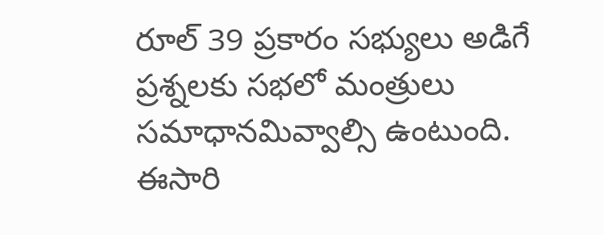రూల్ 39 ప్రకారం సభ్యులు అడిగే ప్రశ్నలకు సభలో మంత్రులు సమాధానమివ్వాల్సి ఉంటుంది. ఈసారి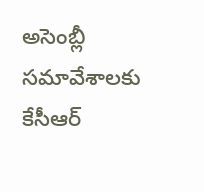అసెంబ్లీ సమావేశాలకు కేసీఆర్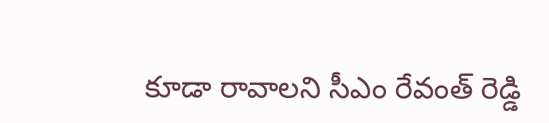కూడా రావాలని సీఎం రేవంత్ రెడ్డి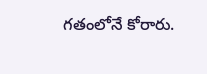గతంలోనే కోరారు.